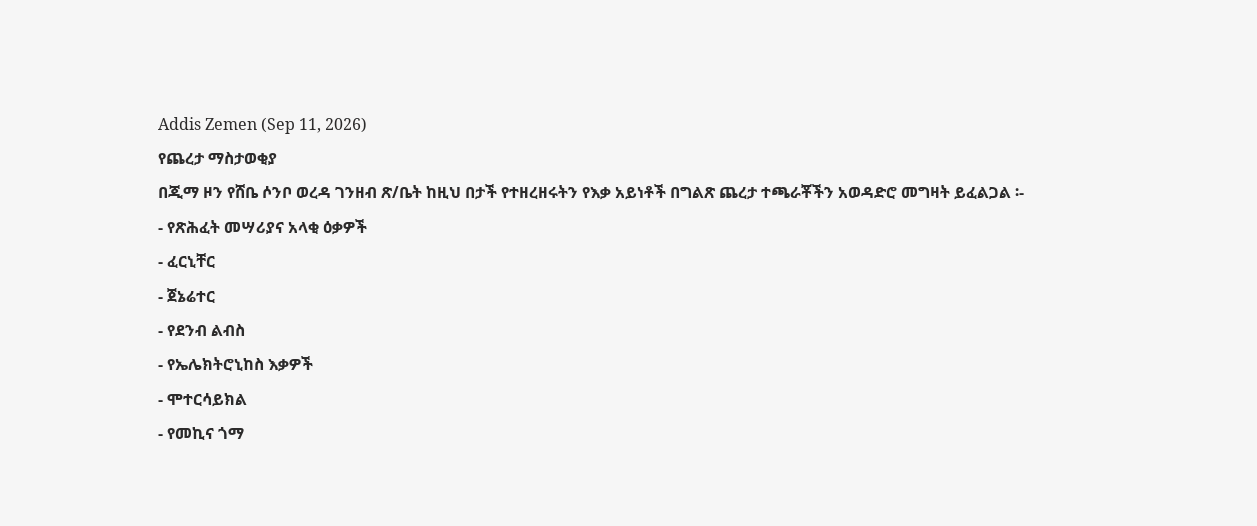Addis Zemen (Sep 11, 2026)
የጨረታ ማስታወቂያ
በጂማ ዞን የሸቤ ሶንቦ ወረዳ ገንዘብ ጽ/ቤት ከዚህ በታች የተዘረዘሩትን የእቃ አይነቶች በግልጽ ጨረታ ተጫራቾችን አወዳድሮ መግዛት ይፈልጋል ፡-
- የጽሕፈት መሣሪያና አላቂ ዕቃዎች
- ፈርኒቸር
- ጀኔሬተር
- የደንብ ልብስ
- የኤሌክትሮኒከስ እቃዎች
- ሞተርሳይክል
- የመኪና ጎማ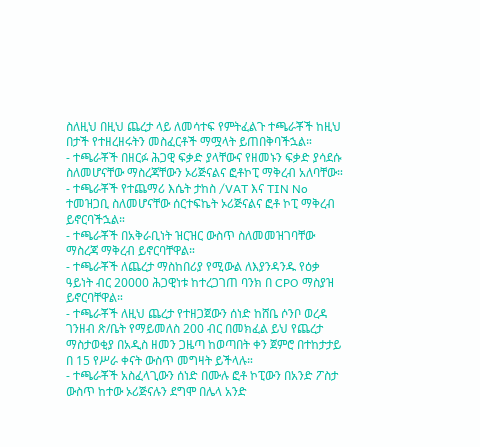ስለዚህ በዚህ ጨረታ ላይ ለመሳተፍ የምትፈልጉ ተጫራቾች ከዚህ በታች የተዘረዘሩትን መስፈርቶች ማሟላት ይጠበቅባችኋል።
- ተጫራቾች በዘርፉ ሕጋዊ ፍቃድ ያላቸውና የዘመኑን ፍቃድ ያሳደሱ ስለመሆናቸው ማስረጃቸውን ኦሪጅናልና ፎቶኮፒ ማቅረብ አለባቸው።
- ተጫራቾች የተጨማሪ እሴት ታከስ /VAT እና TIN No ተመዝጋቢ ስለመሆናቸው ሰርተፍኬት ኦሪጅናልና ፎቶ ኮፒ ማቅረብ ይኖርባችኋል።
- ተጫራቾች በአቅራቢነት ዝርዝር ውስጥ ስለመመዝገባቸው ማስረጃ ማቅረብ ይኖርባቸዋል።
- ተጫራቾች ለጨረታ ማስከበሪያ የሚውል ለእያንዳንዱ የዕቃ ዓይነት ብር 20000 ሕጋዊነቱ ከተረጋገጠ ባንክ በ CPO ማስያዝ ይኖርባቸዋል።
- ተጫራቾች ለዚህ ጨረታ የተዘጋጀውን ሰነድ ከሸቤ ሶንቦ ወረዳ ገንዘብ ጽ/ቤት የማይመለስ 200 ብር በመክፈል ይህ የጨረታ ማስታወቂያ በአዲስ ዘመን ጋዜጣ ከወጣበት ቀን ጀምሮ በተከታታይ በ 15 የሥራ ቀናት ውስጥ መግዛት ይችላሉ።
- ተጫራቾች አስፈላጊውን ሰነድ በሙሉ ፎቶ ኮፒውን በአንድ ፖስታ ውስጥ ከተው ኦሪጅናሉን ደግሞ በሌላ አንድ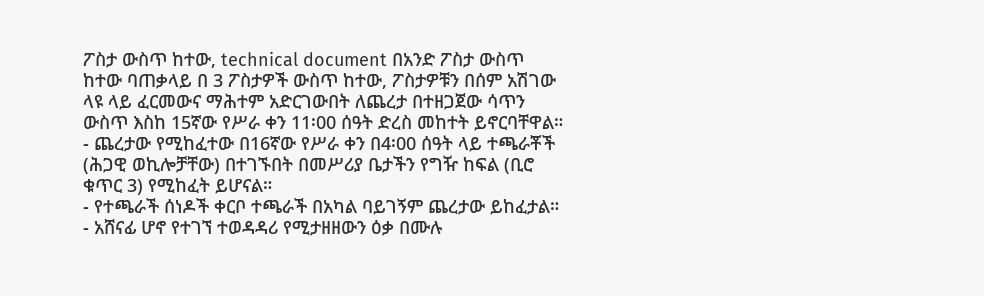ፖስታ ውስጥ ከተው, technical document በአንድ ፖስታ ውስጥ ከተው ባጠቃላይ በ 3 ፖስታዎች ውስጥ ከተው, ፖስታዎቹን በሰም አሽገው ላዩ ላይ ፈርመውና ማሕተም አድርገውበት ለጨረታ በተዘጋጀው ሳጥን ውስጥ እስከ 15ኛው የሥራ ቀን 11፡00 ሰዓት ድረስ መከተት ይኖርባቸዋል።
- ጨረታው የሚከፈተው በ16ኛው የሥራ ቀን በ4፡00 ሰዓት ላይ ተጫራቾች (ሕጋዊ ወኪሎቻቸው) በተገኙበት በመሥሪያ ቤታችን የግዥ ከፍል (ቢሮ ቁጥር 3) የሚከፈት ይሆናል።
- የተጫራች ሰነዶች ቀርቦ ተጫራች በአካል ባይገኝም ጨረታው ይከፈታል።
- አሸናፊ ሆኖ የተገኘ ተወዳዳሪ የሚታዘዘውን ዕቃ በሙሉ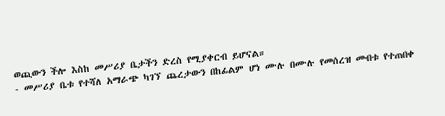ወጪውን ችሎ እስከ መሥሪያ ቤታችን ድረስ የሚያቀርብ ይሆናል።
- መሥሪያ ቤቱ የተሻለ አማራጭ ካገኘ ጨረታውን በከፊልም ሆነ ሙሉ በሙሉ የመሰረዝ መብቱ የተጠበቀ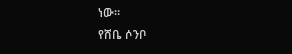ነው።
የሸቤ ሶንቦ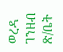ወረዳ ገንዘብ ጽ/ቤት